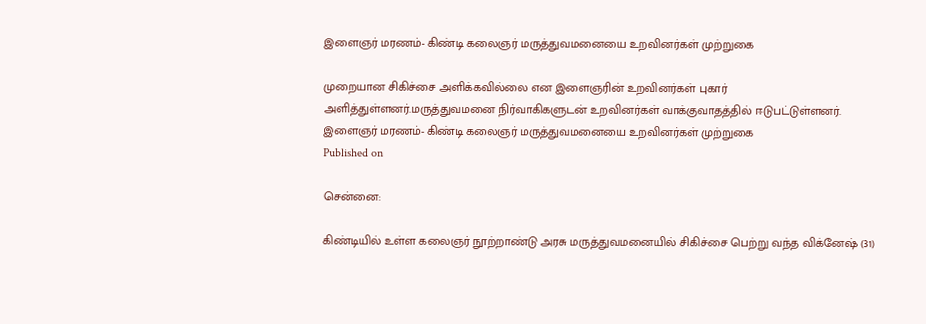இளைஞர் மரணம்- கிண்டி கலைஞர் மருத்துவமனையை உறவினர்கள் முற்றுகை

முறையான சிகிச்சை அளிக்கவில்லை என இளைஞரின் உறவினர்கள் புகார் அளித்துள்ளனர்.மருத்துவமனை நிர்வாகிகளுடன் உறவினர்கள் வாக்குவாதத்தில் ஈடுபட்டுள்ளனர்.
இளைஞர் மரணம்- கிண்டி கலைஞர் மருத்துவமனையை உறவினர்கள் முற்றுகை
Published on

சென்னை:

கிண்டியில் உள்ள கலைஞர் நூற்றாண்டு அரசு மருத்துவமனையில் சிகிச்சை பெற்று வந்த விக்னேஷ் (31)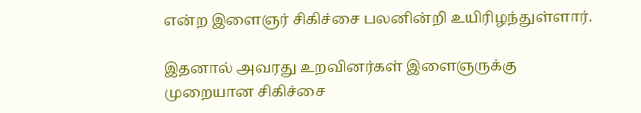என்ற இளைஞர் சிகிச்சை பலனின்றி உயிரிழந்துள்ளார்.

இதனால் அவரது உறவினர்கள் இளைஞருக்கு முறையான சிகிச்சை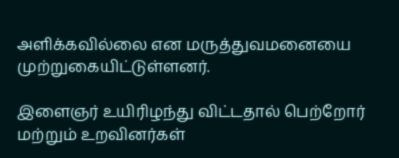அளிக்கவில்லை என மருத்துவமனையை முற்றுகையிட்டுள்ளனர்.

இளைஞர் உயிரிழந்து விட்டதால் பெற்றோர் மற்றும் உறவினர்கள்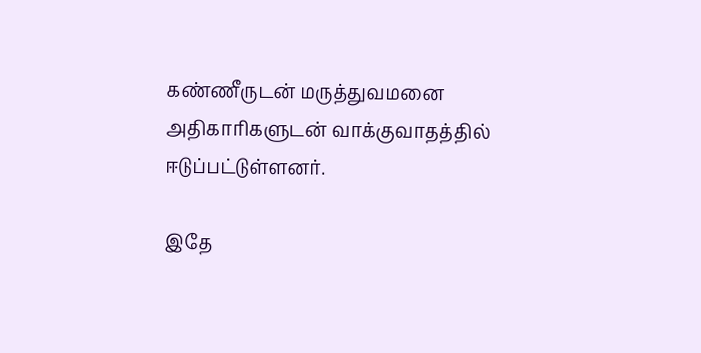கண்ணீருடன் மருத்துவமனை அதிகாரிகளுடன் வாக்குவாதத்தில் ஈடுப்பட்டுள்ளனர்.

இதே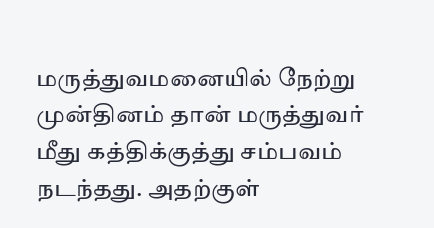மருத்துவமனையில் நேற்று முன்தினம் தான் மருத்துவர் மீது கத்திக்குத்து சம்பவம் நடந்தது. அதற்குள்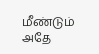மீண்டும் அதே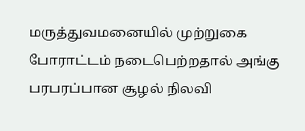மருத்துவமனையில் முற்றுகை போராட்டம் நடைபெற்றதால் அங்கு பரபரப்பான சூழல் நிலவி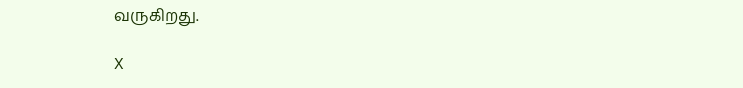வருகிறது.

X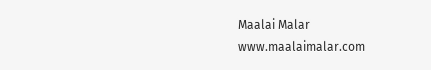Maalai Malar
www.maalaimalar.com